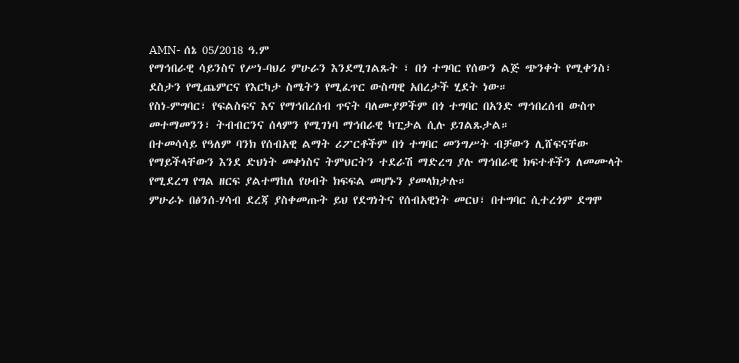AMN- ሰኔ 05/2018 ዓ.ም
የማኅበራዊ ሳይንስና የሥነ-ባህሪ ምሁራን እንደሚገልጹት ፣ በጎ ተግባር የሰውን ልጅ ጭንቀት የሚቀንስ፣ ደስታን የሚጨምርና የእርካታ ስሜትን የሚፈጥር ውስጣዊ አበረታች ሂደት ነው።
የስነ-ምግባር፣ የፍልስፍና እና የማኅበረሰብ ጥናት ባለሙያዎችም በጎ ተግባር በአንድ ማኅበረሰብ ውስጥ መተማመንን፣ ትብብርንና ሰላምን የሚገነባ ማኅበራዊ ካፒታል ሲሉ ይገልጹታል።
በተመሳሳይ የዓለም ባንክ የሰብአዊ ልማት ሪፖርቶችም በጎ ተግባር መንግሥት ብቻውን ሊሸፍናቸው የማይችላቸውን እንደ ድህነት መቀነስና ትምህርትን ተደራሽ ማድረግ ያሉ ማኅበራዊ ክፍተቶችን ለመሙላት የሚደረግ የግል ዘርፍ ያልተማከለ የሀብት ክፍፍል መሆኑን ያመላክታሉ።
ምሁራኑ በፅንሰ-ሃሳብ ደረጃ ያስቀመጡት ይህ የደግነትና የሰብአዊነት መርህ፣ በተግባር ሲተረጎም ደግሞ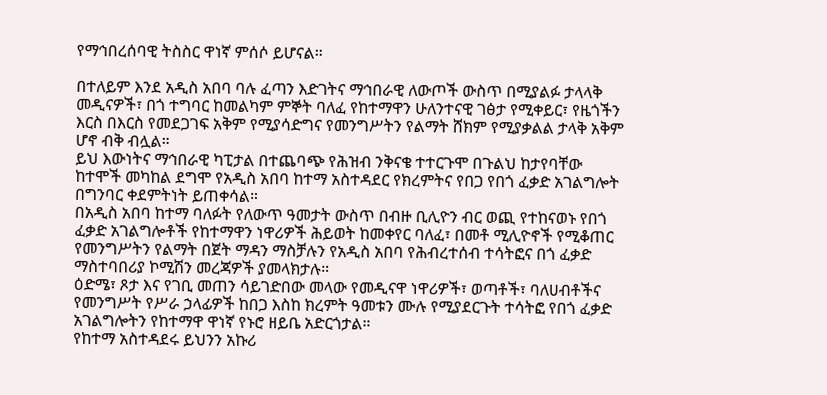የማኅበረሰባዊ ትስስር ዋነኛ ምሰሶ ይሆናል።

በተለይም እንደ አዲስ አበባ ባሉ ፈጣን እድገትና ማኅበራዊ ለውጦች ውስጥ በሚያልፉ ታላላቅ መዲናዎች፣ በጎ ተግባር ከመልካም ምኞት ባለፈ የከተማዋን ሁለንተናዊ ገፅታ የሚቀይር፣ የዜጎችን እርስ በእርስ የመደጋገፍ አቅም የሚያሳድግና የመንግሥትን የልማት ሸክም የሚያቃልል ታላቅ አቅም ሆኖ ብቅ ብሏል።
ይህ እውነትና ማኅበራዊ ካፒታል በተጨባጭ የሕዝብ ንቅናቄ ተተርጉሞ በጉልህ ከታየባቸው ከተሞች መካከል ደግሞ የአዲስ አበባ ከተማ አስተዳደር የክረምትና የበጋ የበጎ ፈቃድ አገልግሎት በግንባር ቀደምትነት ይጠቀሳል።
በአዲስ አበባ ከተማ ባለፉት የለውጥ ዓመታት ውስጥ በብዙ ቢሊዮን ብር ወጪ የተከናወኑ የበጎ ፈቃድ አገልግሎቶች የከተማዋን ነዋሪዎች ሕይወት ከመቀየር ባለፈ፣ በመቶ ሚሊዮኖች የሚቆጠር የመንግሥትን የልማት በጀት ማዳን ማስቻሉን የአዲስ አበባ የሕብረተሰብ ተሳትፎና በጎ ፈቃድ ማስተባበሪያ ኮሚሽን መረጃዎች ያመላክታሉ።
ዕድሜ፣ ጾታ እና የገቢ መጠን ሳይገድበው መላው የመዲናዋ ነዋሪዎች፣ ወጣቶች፣ ባለሀብቶችና የመንግሥት የሥራ ኃላፊዎች ከበጋ እስከ ክረምት ዓመቱን ሙሉ የሚያደርጉት ተሳትፎ የበጎ ፈቃድ አገልግሎትን የከተማዋ ዋነኛ የኑሮ ዘይቤ አድርጎታል።
የከተማ አስተዳደሩ ይህንን አኩሪ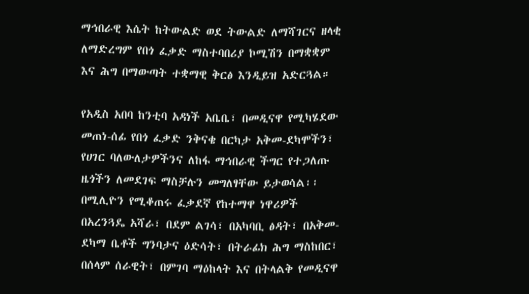ማኅበራዊ እሴት ከትውልድ ወደ ትውልድ ለማሻገርና ዘላቂ ለማድረግም የበጎ ፈቃድ ማስተባበሪያ ኮሚሽን በማቋቋም እና ሕግ በማውጣት ተቋማዊ ቅርፅ እንዲይዝ አድርጓል።

የአዲስ አበባ ከንቲባ አዳነች አቤቤ፣ በመዲናዋ የሚካሄደው መጠነ-ሰፊ የበጎ ፈቃድ ንቅናቄ በርካታ አቅመ-ደካሞችን፣ የሀገር ባለውለታዎችንና ለከፋ ማኅበራዊ ችግር የተጋለጡ ዜጎችን ለመደገፍ ማስቻሉን መግለፃቸው ይታወሳል፡፡
በሚሊዮን የሚቆጠሩ ፈቃደኛ የከተማዋ ነዋሪዎች በአረንጓዴ አሻራ፣ በደም ልገሳ፣ በአካባቢ ፅዳት፣ በአቅመ-ደካማ ቤቶች ግንባታና ዕድሳት፣ በትራፊክ ሕግ ማስከበር፣ በሰላም ሰራዊት፣ በምገባ ማዕከላት እና በትላልቅ የመዲናዋ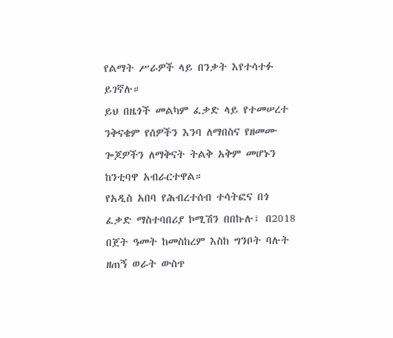የልማት ሥራዎች ላይ በንቃት እየተሳተፉ ይገኛሉ።
ይህ በዜጎች መልካም ፈቃድ ላይ የተመሠረተ ንቅናቄም የሰዎችን እንባ ለማበስና የዘመሙ ጐጆዎችን ለማቅናት ትልቅ አቅም መሆኑን ከንቲባዋ አብራርተዋል።
የአዲስ አበባ የሕብረተሰብ ተሳትፎና በጎ ፈቃድ ማስተባበሪያ ኮሚሽን በበኩሉ፣ በ2018 በጀት ዓመት ከመስከረም እስከ ግንቦት ባሉት ዘጠኝ ወራት ውስጥ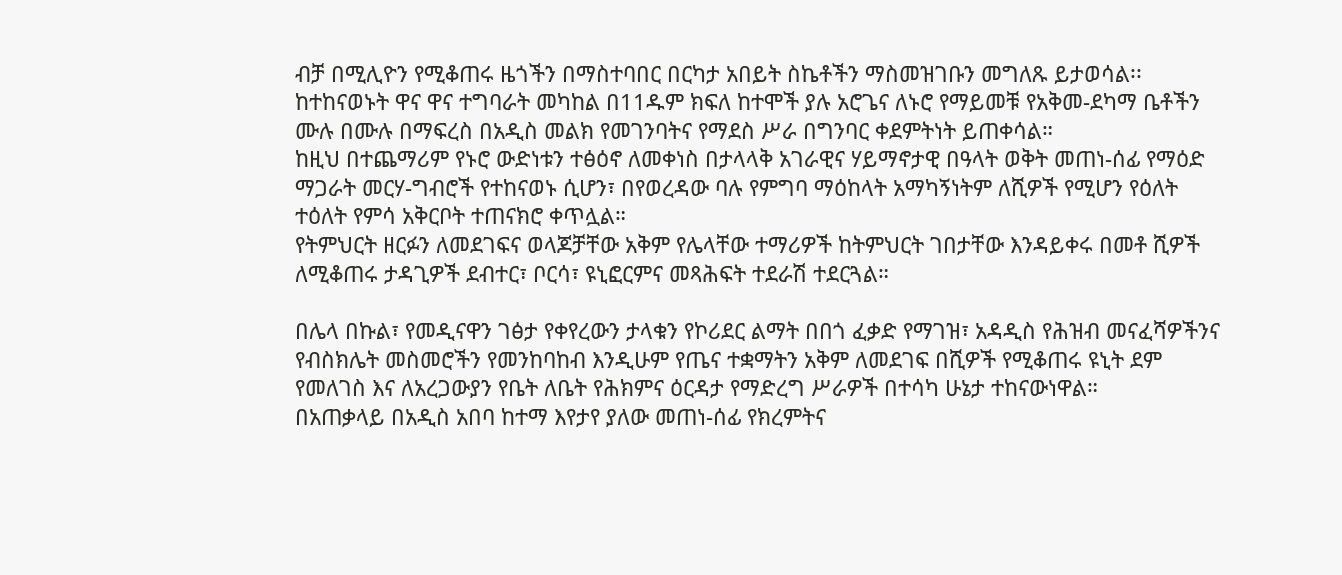ብቻ በሚሊዮን የሚቆጠሩ ዜጎችን በማስተባበር በርካታ አበይት ስኬቶችን ማስመዝገቡን መግለጹ ይታወሳል፡፡
ከተከናወኑት ዋና ዋና ተግባራት መካከል በ11ዱም ክፍለ ከተሞች ያሉ አሮጌና ለኑሮ የማይመቹ የአቅመ-ደካማ ቤቶችን ሙሉ በሙሉ በማፍረስ በአዲስ መልክ የመገንባትና የማደስ ሥራ በግንባር ቀደምትነት ይጠቀሳል።
ከዚህ በተጨማሪም የኑሮ ውድነቱን ተፅዕኖ ለመቀነስ በታላላቅ አገራዊና ሃይማኖታዊ በዓላት ወቅት መጠነ-ሰፊ የማዕድ ማጋራት መርሃ-ግብሮች የተከናወኑ ሲሆን፣ በየወረዳው ባሉ የምግባ ማዕከላት አማካኝነትም ለሺዎች የሚሆን የዕለት ተዕለት የምሳ አቅርቦት ተጠናክሮ ቀጥሏል።
የትምህርት ዘርፉን ለመደገፍና ወላጆቻቸው አቅም የሌላቸው ተማሪዎች ከትምህርት ገበታቸው እንዳይቀሩ በመቶ ሺዎች ለሚቆጠሩ ታዳጊዎች ደብተር፣ ቦርሳ፣ ዩኒፎርምና መጻሕፍት ተደራሽ ተደርጓል።

በሌላ በኩል፣ የመዲናዋን ገፅታ የቀየረውን ታላቁን የኮሪደር ልማት በበጎ ፈቃድ የማገዝ፣ አዳዲስ የሕዝብ መናፈሻዎችንና የብስክሌት መስመሮችን የመንከባከብ እንዲሁም የጤና ተቋማትን አቅም ለመደገፍ በሺዎች የሚቆጠሩ ዩኒት ደም የመለገስ እና ለአረጋውያን የቤት ለቤት የሕክምና ዕርዳታ የማድረግ ሥራዎች በተሳካ ሁኔታ ተከናውነዋል።
በአጠቃላይ በአዲስ አበባ ከተማ እየታየ ያለው መጠነ-ሰፊ የክረምትና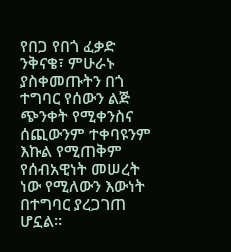የበጋ የበጎ ፈቃድ ንቅናቄ፣ ምሁራኑ ያስቀመጡትን በጎ ተግባር የሰውን ልጅ ጭንቀት የሚቀንስና ሰጪውንም ተቀባዩንም እኩል የሚጠቅም የሰብአዊነት መሠረት ነው የሚለውን እውነት በተግባር ያረጋገጠ ሆኗል።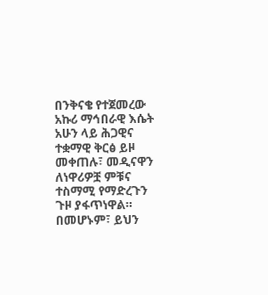በንቅናቄ የተጀመረው አኩሪ ማኅበራዊ እሴት አሁን ላይ ሕጋዊና ተቋማዊ ቅርፅ ይዞ መቀጠሉ፣ መዲናዋን ለነዋሪዎቿ ምቹና ተስማሚ የማድረጉን ጉዞ ያፋጥነዋል።
በመሆኑም፣ ይህን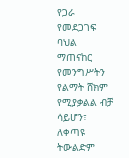የጋራ የመደጋገፍ ባህል ማጠናከር የመንግሥትን የልማት ሸክም የሚያቃልል ብቻ ሳይሆን፣ ለቀጣዩ ትውልድም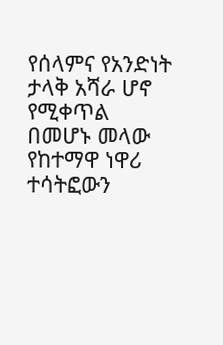የሰላምና የአንድነት ታላቅ አሻራ ሆኖ የሚቀጥል በመሆኑ መላው የከተማዋ ነዋሪ ተሳትፎውን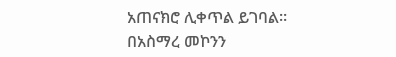አጠናክሮ ሊቀጥል ይገባል።
በአስማረ መኮንን